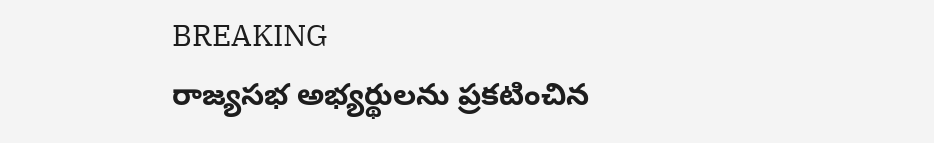BREAKING
రాజ్యసభ అభ్యర్థులను ప్రకటించిన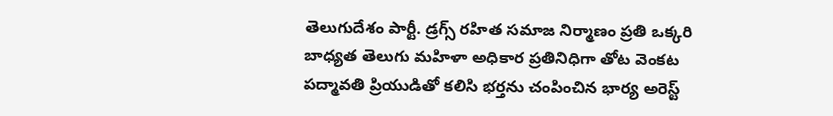తెలుగుదేశం పార్టీ. డ్రగ్స్ రహిత సమాజ నిర్మాణం ప్రతి ఒక్కరి బాధ్యత తెలుగు మహిళా అధికార ప్రతినిధిగా తోట వెంకట పద్మావతి ప్రియుడితో కలిసి భర్తను చంపించిన భార్య అరెస్ట్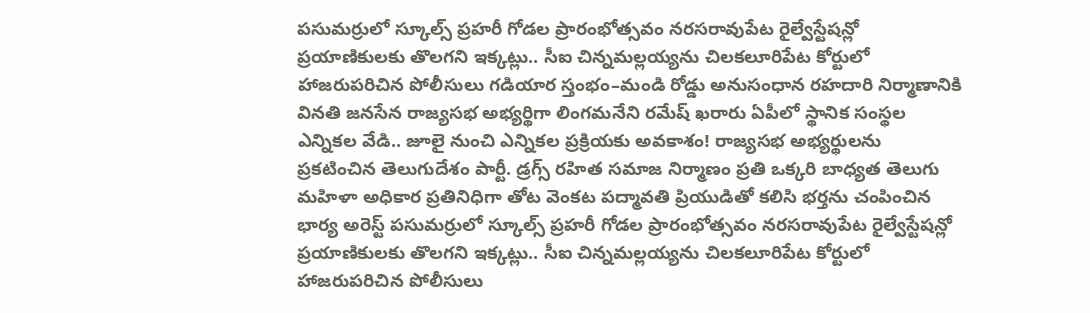పసుమర్రులో స్కూల్స్ ప్రహరీ గోడల ప్రారంభోత్సవం నరసరావుపేట రైల్వేస్టేషన్లో ప్రయాణికులకు తొలగని ఇక్కట్లు.. సీఐ చిన్నమల్లయ్యను చిలకలూరిపేట కోర్టులో హాజరుపరిచిన పోలీసులు గడియార స్తంభం–మండి రోడ్డు అనుసంధాన రహదారి నిర్మాణానికి వినతి జనసేన రాజ్యసభ అభ్యర్థిగా లింగమనేని రమేష్ ఖరారు ఏపీలో స్థానిక సంస్థల ఎన్నికల వేడి.. జూలై నుంచి ఎన్నికల ప్రక్రియకు అవకాశం! రాజ్యసభ అభ్యర్థులను ప్రకటించిన తెలుగుదేశం పార్టీ. డ్రగ్స్ రహిత సమాజ నిర్మాణం ప్రతి ఒక్కరి బాధ్యత తెలుగు మహిళా అధికార ప్రతినిధిగా తోట వెంకట పద్మావతి ప్రియుడితో కలిసి భర్తను చంపించిన భార్య అరెస్ట్ పసుమర్రులో స్కూల్స్ ప్రహరీ గోడల ప్రారంభోత్సవం నరసరావుపేట రైల్వేస్టేషన్లో ప్రయాణికులకు తొలగని ఇక్కట్లు.. సీఐ చిన్నమల్లయ్యను చిలకలూరిపేట కోర్టులో హాజరుపరిచిన పోలీసులు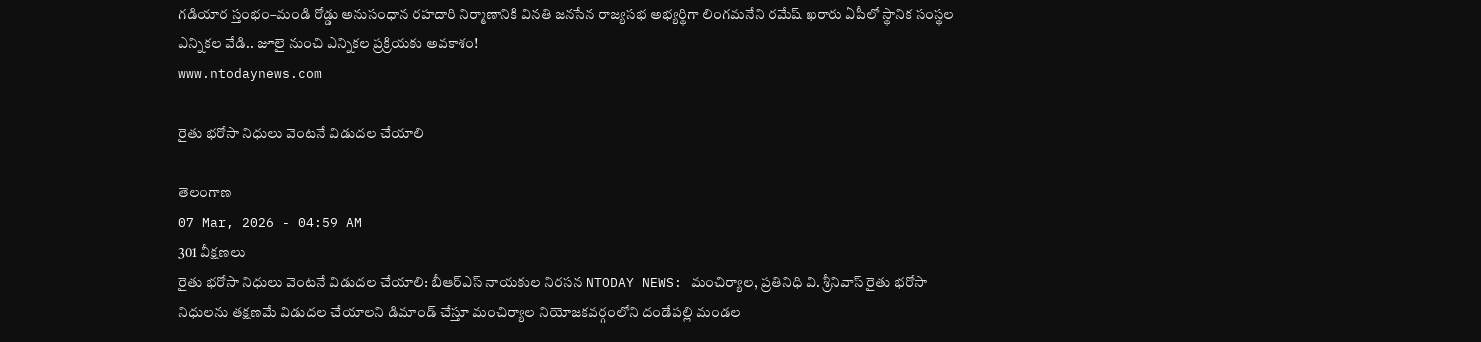గడియార స్తంభం–మండి రోడ్డు అనుసంధాన రహదారి నిర్మాణానికి వినతి జనసేన రాజ్యసభ అభ్యర్థిగా లింగమనేని రమేష్ ఖరారు ఏపీలో స్థానిక సంస్థల ఎన్నికల వేడి.. జూలై నుంచి ఎన్నికల ప్రక్రియకు అవకాశం!
www.ntodaynews.com

రైతు భరోసా నిధులు వెంటనే విడుదల చేయాలి

తెలంగాణ
07 Mar, 2026 - 04:59 AM
301 వీక్షణలు
రైతు భరోసా నిధులు వెంటనే విడుదల చేయాలి: బీఆర్ఎస్ నాయకుల నిరసన NTODAY NEWS: మంచిర్యాల, ప్రతినిధి వి. శ్రీనివాస్ రైతు భరోసా నిధులను తక్షణమే విడుదల చేయాలని డిమాండ్ చేస్తూ మంచిర్యాల నియోజకవర్గంలోని దండేపల్లి మండల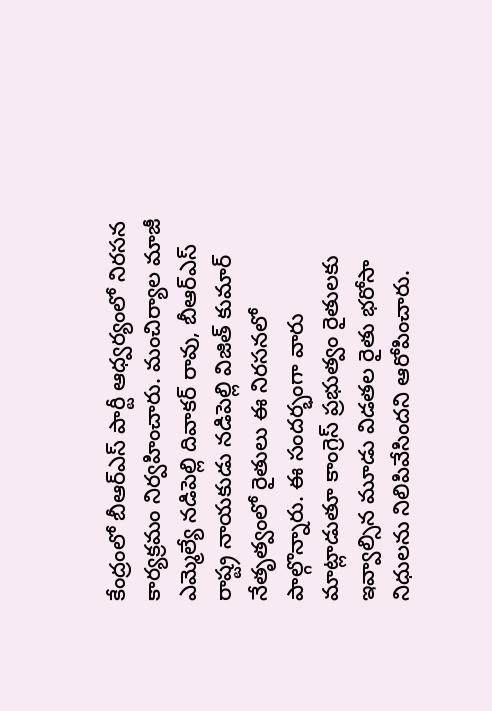కేంద్రంలో బీఆర్ఎస్ పార్టీ ఆధ్వర్యంలో నిరసన కార్యక్రమం నిర్వహించారు. మంచిర్యాల మాజీ ఎమ్మెల్యే నడిపెల్లి దివాకర్ రావు, బీఆర్ఎస్ రాష్ట్ర నాయకుడు నడిపెల్లి విజిత్ కుమార్ నేతృత్వంలో రైతులు ఈ నిరసనలో పాల్గొన్నారు. ఈ సందర్భంగా వారు మాట్లాడుతూ కాంగ్రెస్ ప్రభుత్వం రైతులకు ఇవ్వాల్సిన మూడు విడతల రైతు భరోసా నిధులను నిలిపివేసిందని ఆరోపించారు.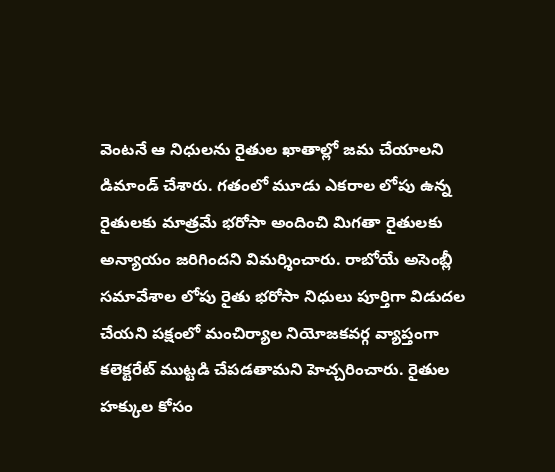వెంటనే ఆ నిధులను రైతుల ఖాతాల్లో జమ చేయాలని డిమాండ్ చేశారు. గతంలో మూడు ఎకరాల లోపు ఉన్న రైతులకు మాత్రమే భరోసా అందించి మిగతా రైతులకు అన్యాయం జరిగిందని విమర్శించారు. రాబోయే అసెంబ్లీ సమావేశాల లోపు రైతు భరోసా నిధులు పూర్తిగా విడుదల చేయని పక్షంలో మంచిర్యాల నియోజకవర్గ వ్యాప్తంగా కలెక్టరేట్ ముట్టడి చేపడతామని హెచ్చరించారు. రైతుల హక్కుల కోసం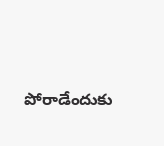పోరాడేందుకు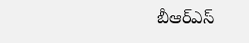బీఆర్ఎస్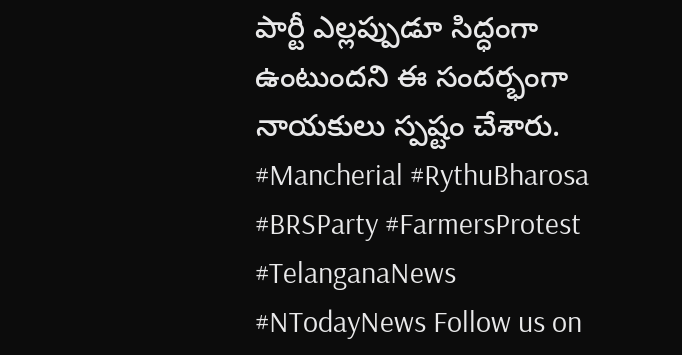పార్టీ ఎల్లప్పుడూ సిద్ధంగా ఉంటుందని ఈ సందర్భంగా నాయకులు స్పష్టం చేశారు. #Mancherial #RythuBharosa #BRSParty #FarmersProtest #TelanganaNews #NTodayNews Follow us on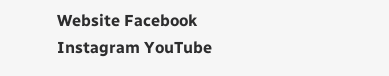Website Facebook Instagram YouTube